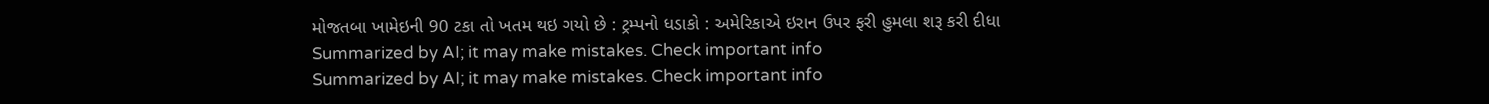મોજતબા ખામેઇની 90 ટકા તો ખતમ થઇ ગયો છે : ટ્રમ્પનો ધડાકો : અમેરિકાએ ઇરાન ઉપર ફરી હુમલા શરૂ કરી દીધા
Summarized by AI; it may make mistakes. Check important info
Summarized by AI; it may make mistakes. Check important info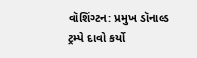વૉશિંગ્ટન: પ્રમુખ ડૉનાલ્ડ ટ્રમ્પે દાવો કર્યો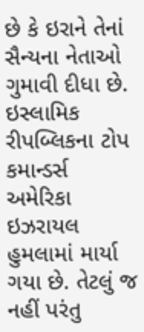છે કે ઇરાને તેનાં સૈન્યના નેતાઓ ગુમાવી દીધા છે. ઇસ્લામિક રીપબ્લિકના ટોપ કમાન્ડર્સ અમેરિકા ઇઝરાયલ હુમલામાં માર્યા ગયા છે. તેટલું જ નહીં પરંતુ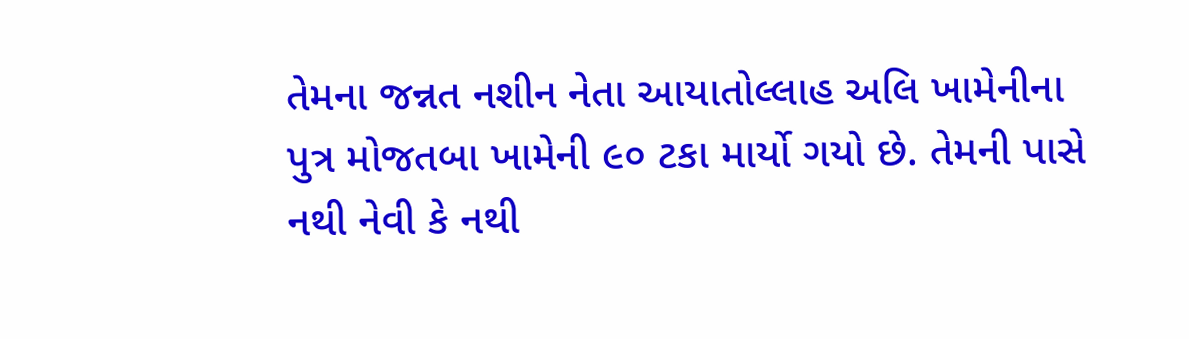તેમના જન્નત નશીન નેતા આયાતોલ્લાહ અલિ ખામેનીના પુત્ર મોજતબા ખામેની ૯૦ ટકા માર્યો ગયો છે. તેમની પાસે નથી નેવી કે નથી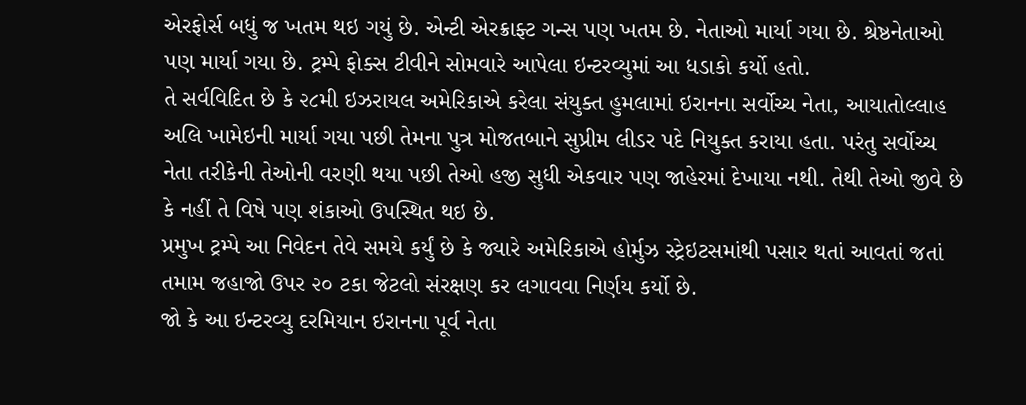એરફોર્સ બધું જ ખતમ થઇ ગયું છે. એન્ટી એરક્રાફ્ટ ગન્સ પણ ખતમ છે. નેતાઓ માર્યા ગયા છે. શ્રેષ્ઠનેતાઓ પણ માર્યા ગયા છે. ટ્રમ્પે ફોક્સ ટીવીને સોમવારે આપેલા ઇન્ટરવ્યુમાં આ ધડાકો કર્યો હતો.
તે સર્વવિદિત છે કે ૨૮મી ઇઝરાયલ અમેરિકાએ કરેલા સંયુક્ત હુમલામાં ઇરાનના સર્વોચ્ચ નેતા, આયાતોલ્લાહ અલિ ખામેઇની માર્યા ગયા પછી તેમના પુત્ર મોજતબાને સુપ્રીમ લીડર પદે નિયુક્ત કરાયા હતા. પરંતુ સર્વોચ્ચ નેતા તરીકેની તેઓની વરણી થયા પછી તેઓ હજી સુધી એકવાર પણ જાહેરમાં દેખાયા નથી. તેથી તેઓ જીવે છે કે નહીં તે વિષે પણ શંકાઓ ઉપસ્થિત થઇ છે.
પ્રમુખ ટ્રમ્પે આ નિવેદન તેવે સમયે કર્યું છે કે જ્યારે અમેરિકાએ હોર્મુઝ સ્ટ્રેઇટસમાંથી પસાર થતાં આવતાં જતાં તમામ જહાજો ઉપર ૨૦ ટકા જેટલો સંરક્ષણ કર લગાવવા નિર્ણય કર્યો છે.
જો કે આ ઇન્ટરવ્યુ દરમિયાન ઇરાનના પૂર્વ નેતા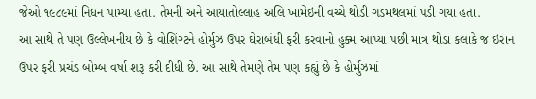જેઓ ૧૯૮૯માં નિધન પામ્યા હતા. તેમની અને આયાતોલ્લાહ અલિ ખામેઇની વચ્ચે થોડી ગડમથલમાં પડી ગયા હતા.
આ સાથે તે પણ ઉલ્લેખનીય છે કે વોશિંગ્ટને હોર્મુઝ ઉપર ઘેરાબંધી ફરી કરવાનો હુક્મ આપ્યા પછી માત્ર થોડા કલાકે જ ઇરાન ઉપર ફરી પ્રચંડ બોમ્બ વર્ષા શરૂ કરી દીધી છે. આ સાથે તેમણે તેમ પણ કહ્યું છે કે હોર્મુઝમાં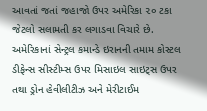આવતાં જતાં જહાજો ઉપર અમેરિકા ૨૦ ટકા જેટલો સલામતી કર લગાડવા વિચારે છે.
અમેરિકાનાં સેન્ટ્રલ કમાન્ડે ઇરાનની તમામ કોસ્ટલ ડીફેન્સ સીસ્ટીમ્સ ઉપર મિસાઇલ સાઇટ્સ ઉપર તથા ડ્રોન હેવીલીટીઝ અને મેરીટાઈમ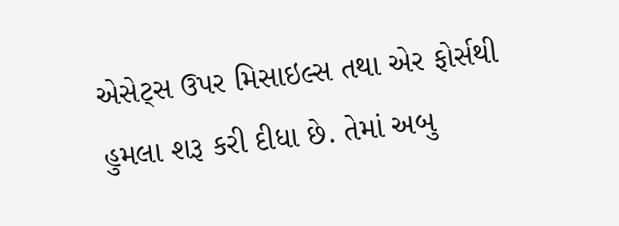એસેટ્સ ઉપર મિસાઇલ્સ તથા એર ફોર્સથી હુમલા શરૂ કરી દીધા છે. તેમાં અબુ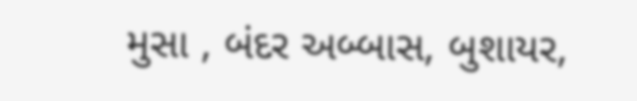મુસા , બંદર અબ્બાસ, બુશાયર,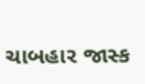ચાબહાર જાસ્ક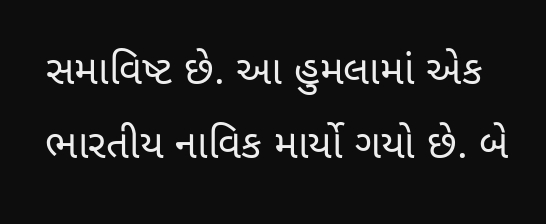સમાવિષ્ટ છે. આ હુમલામાં એક ભારતીય નાવિક માર્યો ગયો છે. બે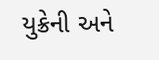યુક્રેની અને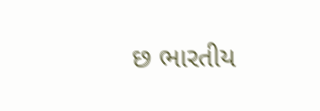છ ભારતીય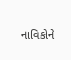નાવિકોને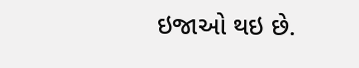ઇજાઓ થઇ છે.